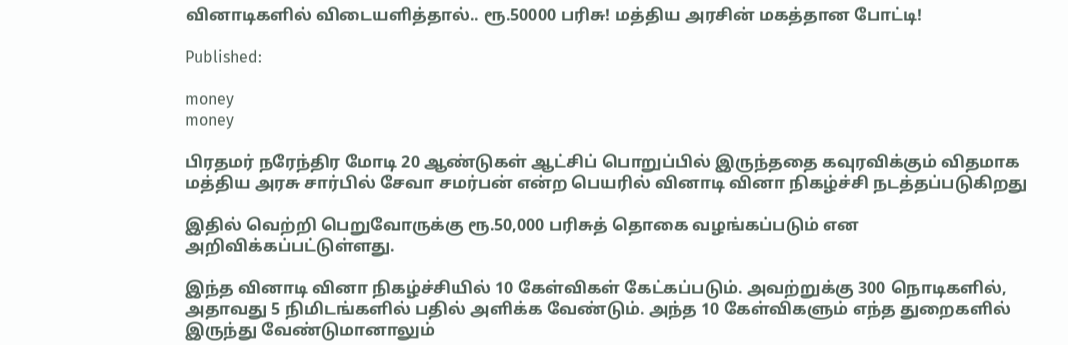வினாடிகளில் விடையளித்தால்.. ரூ.50000 பரிசு! மத்திய அரசின் மகத்தான போட்டி!

Published:

money
money

பிரதமர் நரேந்திர மோடி 20 ஆண்டுகள் ஆட்சிப் பொறுப்பில் இருந்ததை கவுரவிக்கும் விதமாக மத்திய அரசு சார்பில் சேவா சமர்பன் என்ற பெயரில் வினாடி வினா நிகழ்ச்சி நடத்தப்படுகிறது

இதில் வெற்றி பெறுவோருக்கு ரூ.50,000 பரிசுத் தொகை வழங்கப்படும் என அறிவிக்கப்பட்டுள்ளது.

இந்த வினாடி வினா நிகழ்ச்சியில் 10 கேள்விகள் கேட்கப்படும். அவற்றுக்கு 300 நொடிகளில், அதாவது 5 நிமிடங்களில் பதில் அளிக்க வேண்டும். அந்த 10 கேள்விகளும் எந்த துறைகளில் இருந்து வேண்டுமானாலும்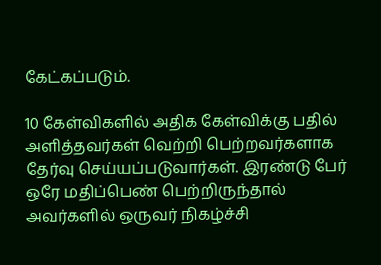கேட்கப்படும்.

10 கேள்விகளில் அதிக கேள்விக்கு பதில் அளித்தவர்கள் வெற்றி பெற்றவர்களாக தேர்வு செய்யப்படுவார்கள். இரண்டு பேர் ஒரே மதிப்பெண் பெற்றிருந்தால் அவர்களில் ஒருவர் நிகழ்ச்சி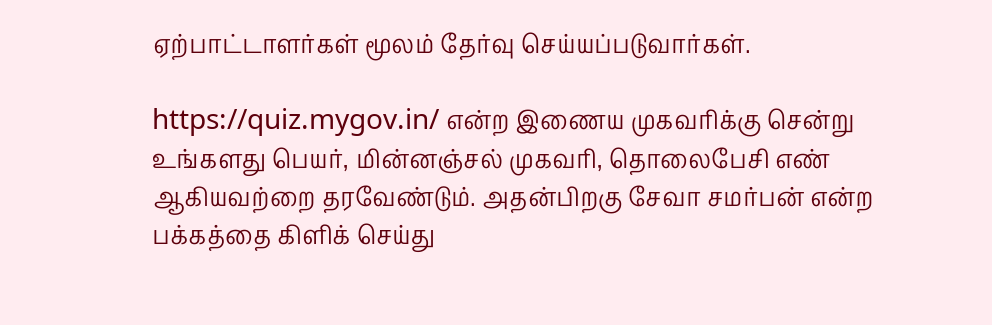ஏற்பாட்டாளர்கள் மூலம் தேர்வு செய்யப்படுவார்கள்.

https://quiz.mygov.in/ என்ற இணைய முகவரிக்கு சென்று உங்களது பெயர், மின்னஞ்சல் முகவரி, தொலைபேசி எண் ஆகியவற்றை தரவேண்டும். அதன்பிறகு சேவா சமர்பன் என்ற பக்கத்தை கிளிக் செய்து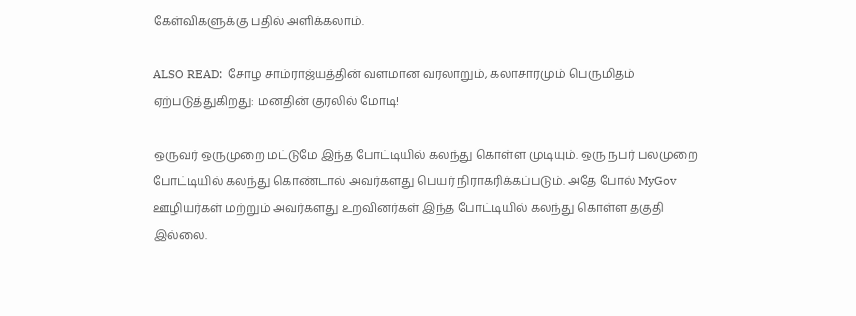கேள்விகளுக்கு பதில் அளிக்கலாம்.

ALSO READ:  சோழ சாம்ராஜ்யத்தின் வளமான வரலாறும், கலாசாரமும் பெருமிதம் ஏற்படுத்துகிறது: மனதின் குரலில் மோடி!

ஒருவர் ஒருமுறை மட்டுமே இந்த போட்டியில் கலந்து கொள்ள முடியும். ஒரு நபர் பலமுறை போட்டியில் கலந்து கொண்டால் அவர்களது பெயர் நிராகரிக்கப்படும். அதே போல் MyGov ஊழியர்கள் மற்றும் அவர்களது உறவினர்கள் இந்த போட்டியில் கலந்து கொள்ள தகுதி இல்லை.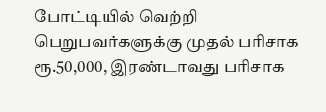போட்டியில் வெற்றி பெறுபவர்களுக்கு முதல் பரிசாக ரூ.50,000, இரண்டாவது பரிசாக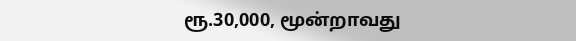ரூ.30,000, மூன்றாவது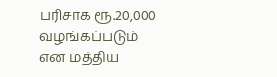பரிசாக ரூ.20,000 வழங்கப்படும் என மத்திய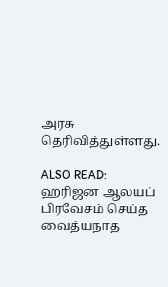அரசு தெரிவித்துள்ளது.

ALSO READ:  ஹரிஜன ஆலயப் பிரவேசம் செய்த வைத்யநாத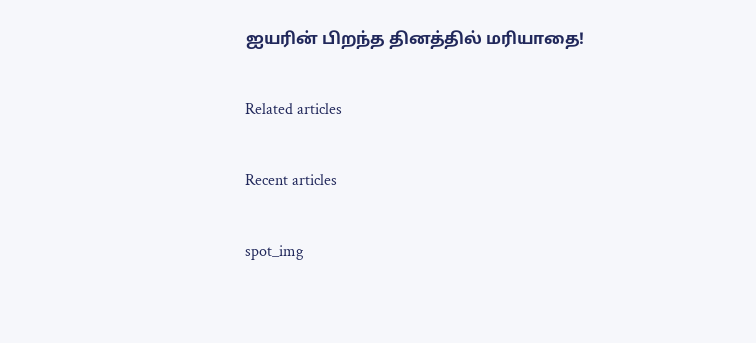ஐயரின் பிறந்த தினத்தில் மரியாதை!

Related articles

Recent articles

spot_img